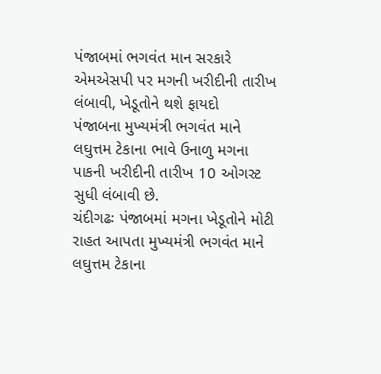પંજાબમાં ભગવંત માન સરકારે એમએસપી પર મગની ખરીદીની તારીખ લંબાવી, ખેડૂતોને થશે ફાયદો
પંજાબના મુખ્યમંત્રી ભગવંત માને લઘુત્તમ ટેકાના ભાવે ઉનાળુ મગના પાકની ખરીદીની તારીખ 10 ઓગસ્ટ સુધી લંબાવી છે.
ચંદીગઢઃ પંજાબમાં મગના ખેડૂતોને મોટી રાહત આપતા મુખ્યમંત્રી ભગવંત માને લઘુત્તમ ટેકાના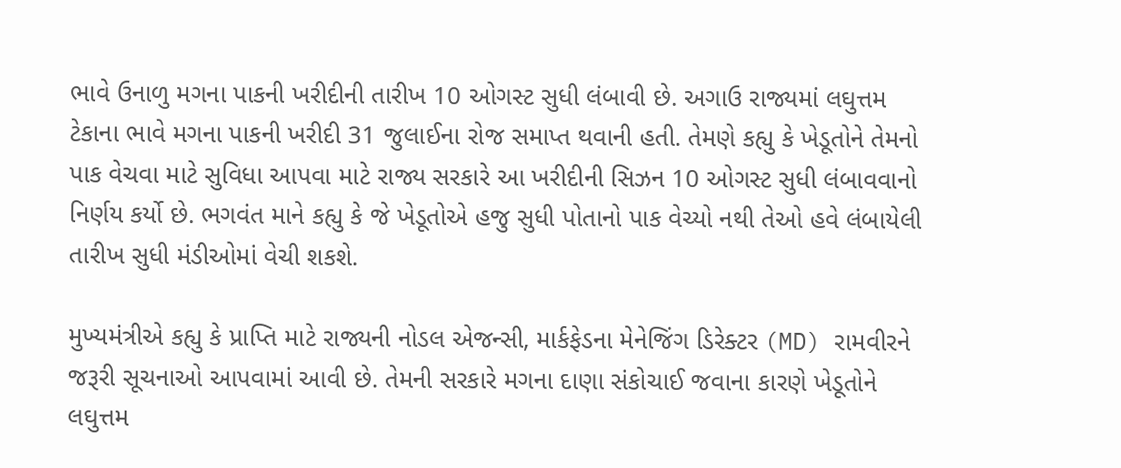ભાવે ઉનાળુ મગના પાકની ખરીદીની તારીખ 10 ઓગસ્ટ સુધી લંબાવી છે. અગાઉ રાજ્યમાં લઘુત્તમ ટેકાના ભાવે મગના પાકની ખરીદી 31 જુલાઈના રોજ સમાપ્ત થવાની હતી. તેમણે કહ્યુ કે ખેડૂતોને તેમનો પાક વેચવા માટે સુવિધા આપવા માટે રાજ્ય સરકારે આ ખરીદીની સિઝન 10 ઓગસ્ટ સુધી લંબાવવાનો નિર્ણય કર્યો છે. ભગવંત માને કહ્યુ કે જે ખેડૂતોએ હજુ સુધી પોતાનો પાક વેચ્યો નથી તેઓ હવે લંબાયેલી તારીખ સુધી મંડીઓમાં વેચી શકશે.

મુખ્યમંત્રીએ કહ્યુ કે પ્રાપ્તિ માટે રાજ્યની નોડલ એજન્સી, માર્કફેડના મેનેજિંગ ડિરેક્ટર (MD) રામવીરને જરૂરી સૂચનાઓ આપવામાં આવી છે. તેમની સરકારે મગના દાણા સંકોચાઈ જવાના કારણે ખેડૂતોને લઘુત્તમ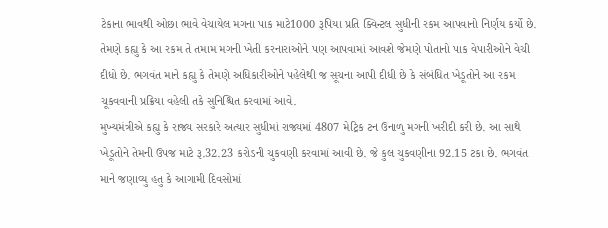ટેકાના ભાવથી ઓછા ભાવે વેચાયેલ મગના પાક માટે1000 રૂપિયા પ્રતિ ક્વિન્ટલ સુધીની રકમ આપવાનો નિર્ણય કર્યો છે. તેમણે કહ્યુ કે આ રકમ તે તમામ મગની ખેતી કરનારાઓને પણ આપવામાં આવશે જેમણે પોતાનો પાક વેપારીઓને વેચી દીધો છે. ભગવંત માને કહ્યુ કે તેમણે અધિકારીઓને પહેલેથી જ સૂચના આપી દીધી છે કે સંબંધિત ખેડૂતોને આ રકમ ચૂકવવાની પ્રક્રિયા વહેલી તકે સુનિશ્ચિત કરવામાં આવે.
મુખ્યમંત્રીએ કહ્યુ કે રાજ્ય સરકારે અત્યાર સુધીમાં રાજ્યમાં 4807 મેટ્રિક ટન ઉનાળુ મગની ખરીદી કરી છે. આ સાથે ખેડૂતોને તેમની ઉપજ માટે રૂ.32.23 કરોડની ચુકવણી કરવામાં આવી છે. જે કુલ ચુકવણીના 92.15 ટકા છે. ભગવંત માને જણાવ્યુ હતુ કે આગામી દિવસોમાં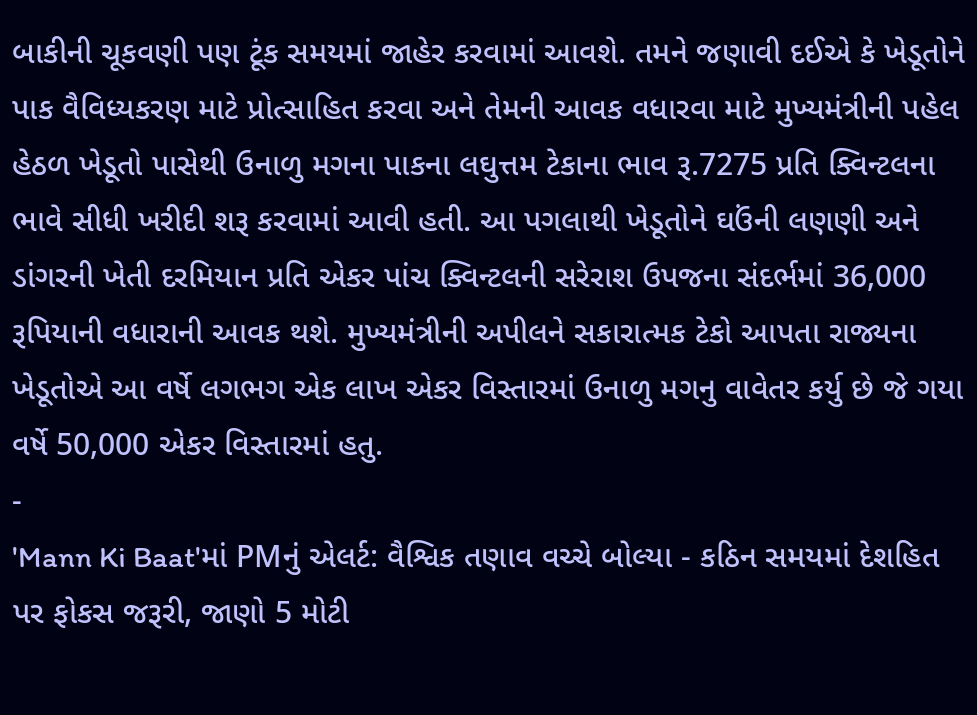બાકીની ચૂકવણી પણ ટૂંક સમયમાં જાહેર કરવામાં આવશે. તમને જણાવી દઈએ કે ખેડૂતોને પાક વૈવિધ્યકરણ માટે પ્રોત્સાહિત કરવા અને તેમની આવક વધારવા માટે મુખ્યમંત્રીની પહેલ હેઠળ ખેડૂતો પાસેથી ઉનાળુ મગના પાકના લઘુત્તમ ટેકાના ભાવ રૂ.7275 પ્રતિ ક્વિન્ટલના ભાવે સીધી ખરીદી શરૂ કરવામાં આવી હતી. આ પગલાથી ખેડૂતોને ઘઉંની લણણી અને ડાંગરની ખેતી દરમિયાન પ્રતિ એકર પાંચ ક્વિન્ટલની સરેરાશ ઉપજના સંદર્ભમાં 36,000 રૂપિયાની વધારાની આવક થશે. મુખ્યમંત્રીની અપીલને સકારાત્મક ટેકો આપતા રાજ્યના ખેડૂતોએ આ વર્ષે લગભગ એક લાખ એકર વિસ્તારમાં ઉનાળુ મગનુ વાવેતર કર્યુ છે જે ગયા વર્ષે 50,000 એકર વિસ્તારમાં હતુ.
-
'Mann Ki Baat'માં PMનું એલર્ટ: વૈશ્વિક તણાવ વચ્ચે બોલ્યા - કઠિન સમયમાં દેશહિત પર ફોકસ જરૂરી, જાણો 5 મોટી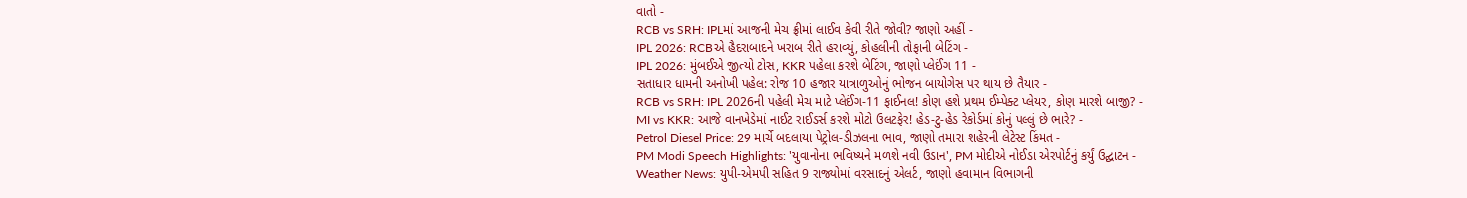વાતો -
RCB vs SRH: IPLમાં આજની મેચ ફ્રીમાં લાઈવ કેવી રીતે જોવી? જાણો અહીં -
IPL 2026: RCBએ હૈદરાબાદને ખરાબ રીતે હરાવ્યું, કોહલીની તોફાની બેટિંગ -
IPL 2026: મુંબઈએ જીત્યો ટોસ, KKR પહેલા કરશે બેટિંગ, જાણો પ્લેઈંગ 11 -
સતાધાર ધામની અનોખી પહેલ: રોજ 10 હજાર યાત્રાળુઓનું ભોજન બાયોગેસ પર થાય છે તૈયાર -
RCB vs SRH: IPL 2026ની પહેલી મેચ માટે પ્લેઈંગ-11 ફાઈનલ! કોણ હશે પ્રથમ ઈમ્પેક્ટ પ્લેયર, કોણ મારશે બાજી? -
MI vs KKR: આજે વાનખેડેમાં નાઈટ રાઈડર્સ કરશે મોટો ઉલટફેર! હેડ-ટુ-હેડ રેકોર્ડમાં કોનું પલ્લું છે ભારે? -
Petrol Diesel Price: 29 માર્ચે બદલાયા પેટ્રોલ-ડીઝલના ભાવ, જાણો તમારા શહેરની લેટેસ્ટ કિંમત -
PM Modi Speech Highlights: 'યુવાનોના ભવિષ્યને મળશે નવી ઉડાન', PM મોદીએ નોઈડા એરપોર્ટનું કર્યું ઉદ્ઘાટન -
Weather News: યુપી-એમપી સહિત 9 રાજ્યોમાં વરસાદનું એલર્ટ, જાણો હવામાન વિભાગની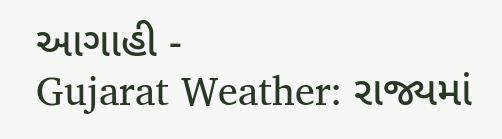આગાહી -
Gujarat Weather: રાજ્યમાં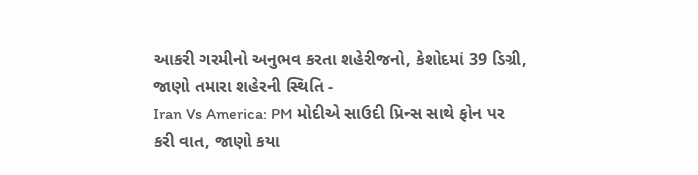આકરી ગરમીનો અનુભવ કરતા શહેરીજનો, કેશોદમાં 39 ડિગ્રી, જાણો તમારા શહેરની સ્થિતિ -
Iran Vs America: PM મોદીએ સાઉદી પ્રિન્સ સાથે ફોન પર કરી વાત, જાણો કયા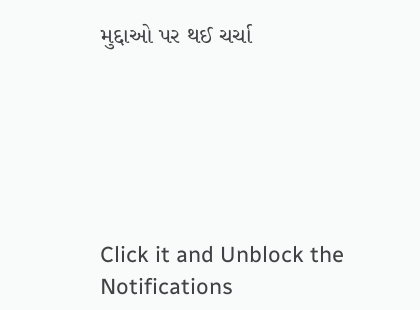મુદ્દાઓ પર થઈ ચર્ચા






Click it and Unblock the Notifications